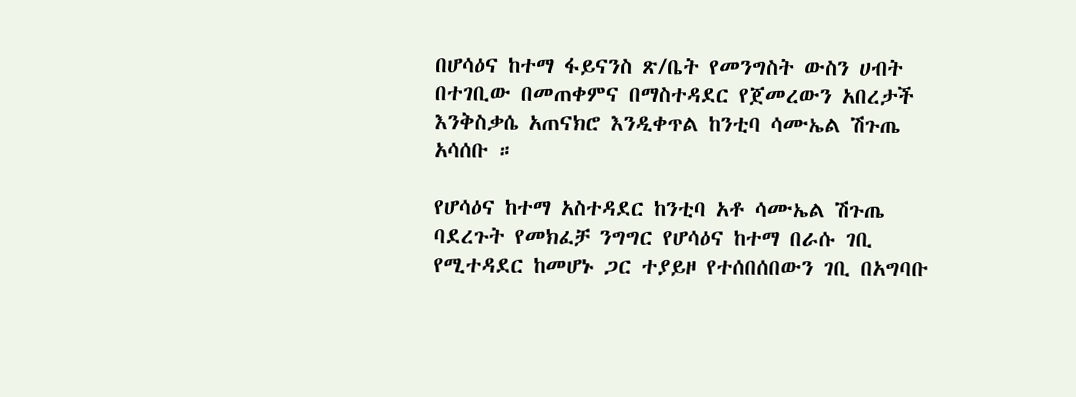በሆሳዕና ከተማ ፋይናንስ ጽ/ቤት የመንግስት ውስን ሀብት በተገቢው በመጠቀምና በማስተዳደር የጀመረውን አበረታች እንቅስቃሴ አጠናክሮ እንዲቀጥል ከንቲባ ሳሙኤል ሽጉጤ አሳሰቡ ።

የሆሳዕና ከተማ አስተዳደር ከንቲባ አቶ ሳሙኤል ሽጉጤ ባደረጉት የመክፈቻ ንግግር የሆሳዕና ከተማ በራሱ ገቢ የሚተዳደር ከመሆኑ ጋር ተያይዞ የተሰበሰበውን ገቢ በአግባቡ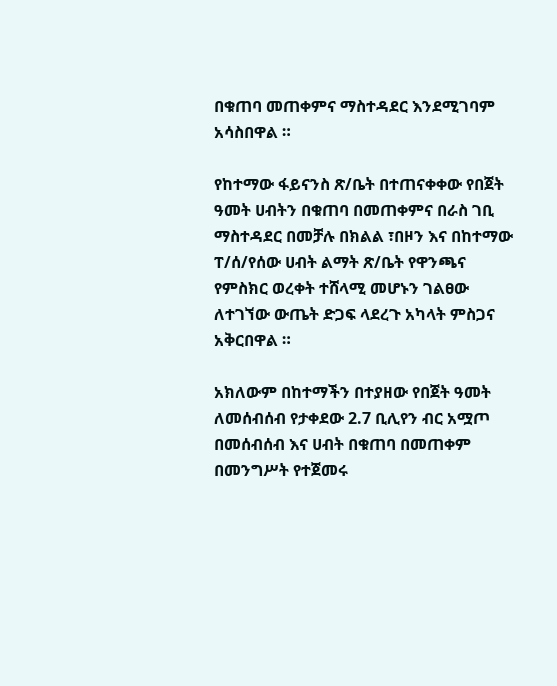በቁጠባ መጠቀምና ማስተዳደር እንደሚገባም አሳስበዋል ።

የከተማው ፋይናንስ ጽ/ቤት በተጠናቀቀው የበጀት ዓመት ሀብትን በቁጠባ በመጠቀምና በራስ ገቢ ማስተዳደር በመቻሉ በክልል ፣በዞን እና በከተማው ፐ/ሰ/የሰው ሀብት ልማት ጽ/ቤት የዋንጫና የምስክር ወረቀት ተሸላሚ መሆኑን ገልፀው ለተገኘው ውጤት ድጋፍ ላደረጉ አካላት ምስጋና አቅርበዋል ።

አክለውም በከተማችን በተያዘው የበጀት ዓመት ለመሰብሰብ የታቀደው 2.7 ቢሊየን ብር አሟጦ በመሰብሰብ እና ሀብት በቁጠባ በመጠቀም በመንግሥት የተጀመሩ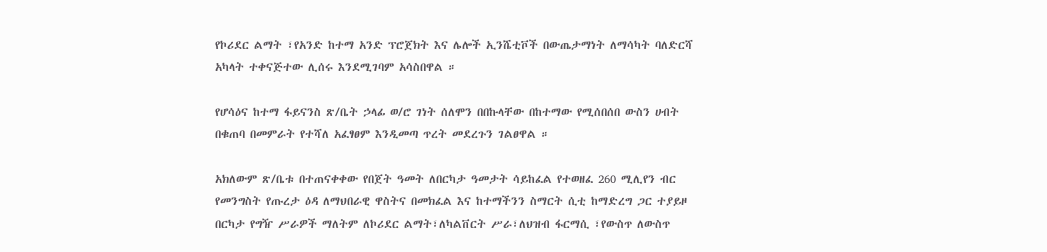የኮሪደር ልማት ፣የአንድ ከተማ አንድ ፕሮጀክት እና ሌሎች ኢንሼቲቮች በውጤታማነት ለማሳካት ባለድርሻ አካላት ተቀናጅተው ሊሰሩ እንደሚገባም አሳስበዋል ።

የሆሳዕና ከተማ ፋይናንስ ጽ/ቤት ኃላፊ ወ/ሮ ገነት ሰለሞን በበኩላቸው በከተማው የሚሰበሰበ ውስን ሀብት በቁጠባ በመምራት የተሻለ አፈፃፀም እንዲመጣ ጥረት መደረጉን ገልፀዋል ።

አክለውም ጽ/ቤቱ በተጠናቀቀው የበጀት ዓመት ለበርካታ ዓመታት ሳይከፈል የተወዘፈ 260 ሚሊየን ብር የመንግስት የጡረታ ዕዳ ለማህበራዊ ዋስትና በመክፈል እና ከተማችንን ስማርት ሲቲ ከማድረግ ጋር ተያይዞ በርካታ የግዥ ሥራዎች ማለትም ለኮሪደር ልማት፣ለካልቨርት ሥራ፣ለህዝብ ፋርማሲ ፣የውስጥ ለውስጥ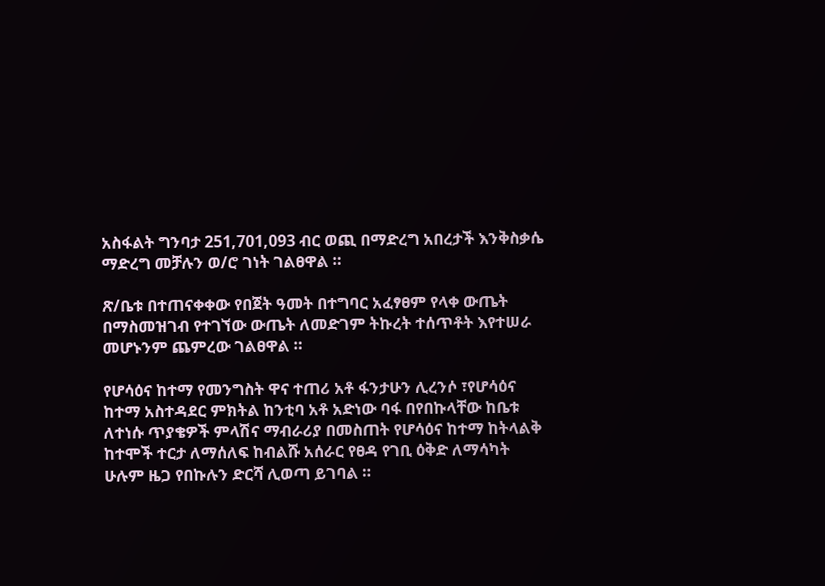አስፋልት ግንባታ 251,701,093 ብር ወጪ በማድረግ አበረታች እንቅስቃሴ ማድረግ መቻሉን ወ/ሮ ገነት ገልፀዋል ።

ጽ/ቤቱ በተጠናቀቀው የበጀት ዓመት በተግባር አፈፃፀም የላቀ ውጤት በማስመዝገብ የተገኘው ውጤት ለመድገም ትኩረት ተሰጥቶት እየተሠራ መሆኑንም ጨምረው ገልፀዋል ።

የሆሳዕና ከተማ የመንግስት ዋና ተጠሪ አቶ ፋንታሁን ሊረንሶ ፣የሆሳዕና ከተማ አስተዳደር ምክትል ከንቲባ አቶ አድነው ባፋ በየበኩላቸው ከቤቱ ለተነሱ ጥያቄዎች ምላሽና ማብራሪያ በመስጠት የሆሳዕና ከተማ ከትላልቅ ከተሞች ተርታ ለማሰለፍ ከብልሹ አሰራር የፀዳ የገቢ ዕቅድ ለማሳካት ሁሉም ዜጋ የበኩሉን ድርሻ ሊወጣ ይገባል ።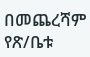በመጨረሻም የጽ/ቤቱ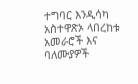ተግባር እንዲሳካ አስተዋጽኦ ላበረከቱ አመራሮች እና ባለሙያዎች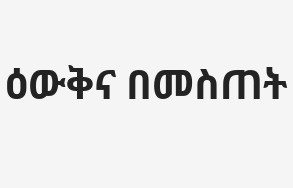ዕውቅና በመስጠት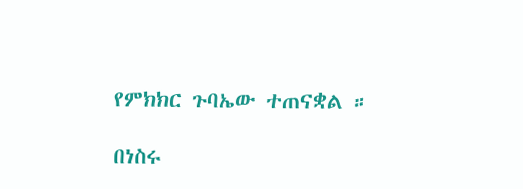የምክክር ጉባኤው ተጠናቋል ።

በነስሩ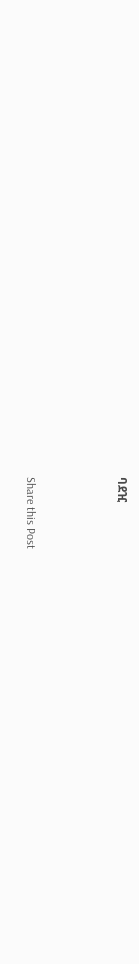ባደዢ



Share this Post